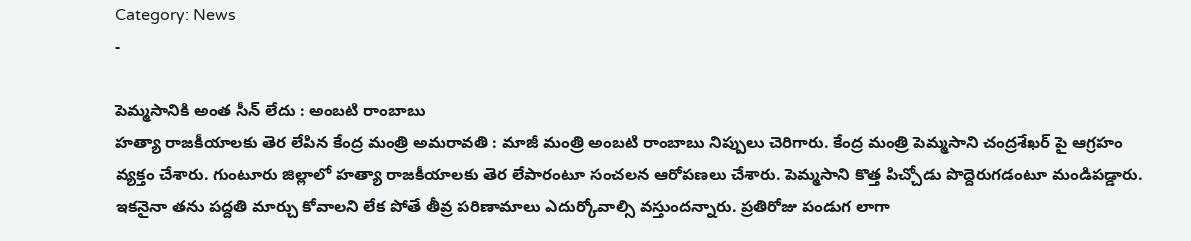Category: News
-

పెమ్మసానికి అంత సీన్ లేదు : అంబటి రాంబాబు
హత్యా రాజకీయాలకు తెర లేపిన కేంద్ర మంత్రి అమరావతి : మాజీ మంత్రి అంబటి రాంబాబు నిప్పులు చెరిగారు. కేంద్ర మంత్రి పెమ్మసాని చంద్రశేఖర్ పై ఆగ్రహం వ్యక్తం చేశారు. గుంటూరు జిల్లాలో హత్యా రాజకీయాలకు తెర లేపారంటూ సంచలన ఆరోపణలు చేశారు. పెమ్మసాని కొత్త పిచ్చోడు పొద్దెరుగడంటూ మండిపడ్డారు. ఇకనైనా తను పద్దతి మార్చు కోవాలని లేక పోతే తీవ్ర పరిణామాలు ఎదుర్కోవాల్సి వస్తుందన్నారు. ప్రతిరోజు పండుగ లాగా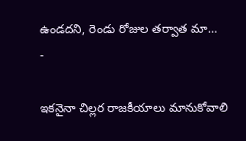ఉండదని, రెండు రోజుల తర్వాత మా…
-

ఇకనైనా చిల్లర రాజకీయాలు మానుకోవాలి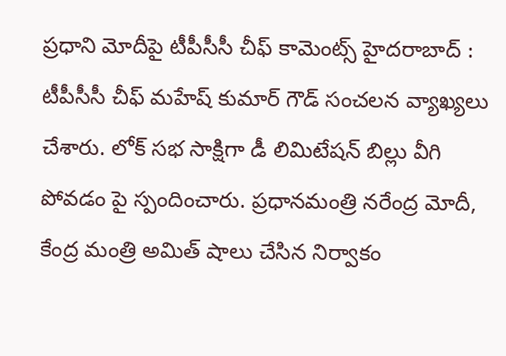ప్రధాని మోదీపై టీపీసీసీ చీఫ్ కామెంట్స్ హైదరాబాద్ : టీపీసీసీ చీఫ్ మహేష్ కుమార్ గౌడ్ సంచలన వ్యాఖ్యలు చేశారు. లోక్ సభ సాక్షిగా డీ లిమిటేషన్ బిల్లు వీగి పోవడం పై స్పందించారు. ప్రధానమంత్రి నరేంద్ర మోదీ, కేంద్ర మంత్రి అమిత్ షాలు చేసిన నిర్వాకం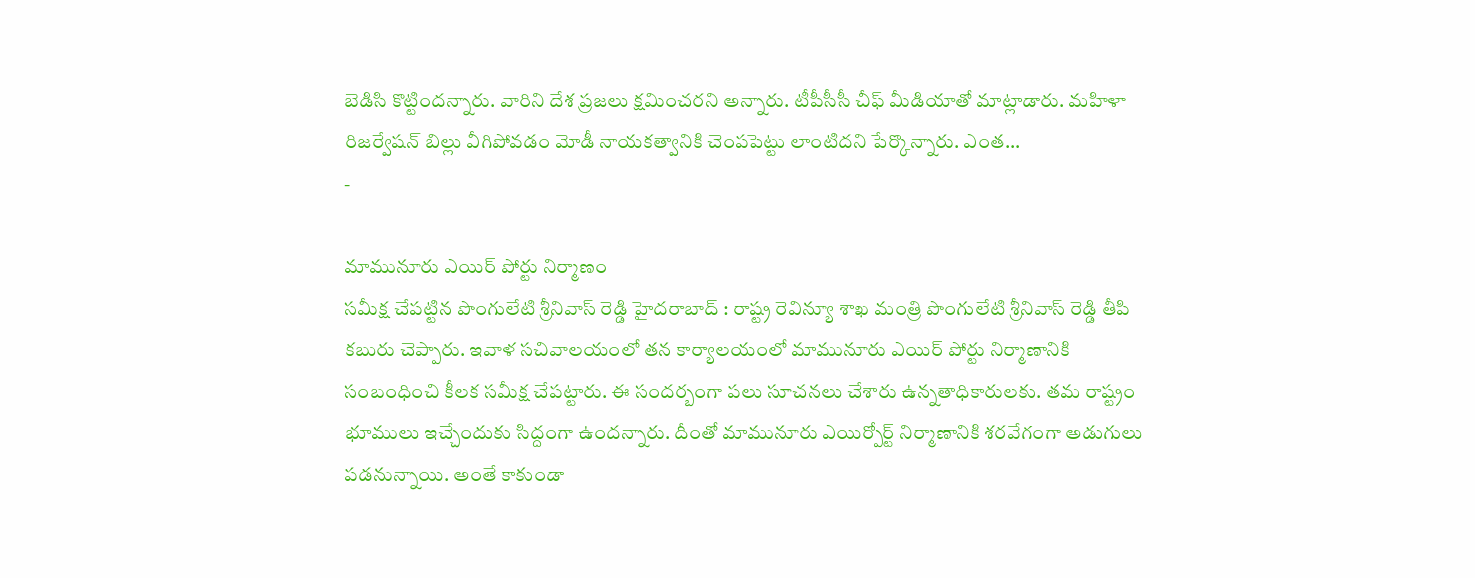బెడిసి కొట్టిందన్నారు. వారిని దేశ ప్రజలు క్షమించరని అన్నారు. టీపీసీసీ చీఫ్ మీడియాతో మాట్లాడారు. మహిళా రిజర్వేషన్ బిల్లు వీగిపోవడం మోడీ నాయకత్వానికి చెంపపెట్టు లాంటిదని పేర్కొన్నారు. ఎంత…
-

మామునూరు ఎయిర్ పోర్టు నిర్మాణం
సమీక్ష చేపట్టిన పొంగులేటి శ్రీనివాస్ రెడ్డి హైదరాబాద్ : రాష్ట్ర రెవిన్యూ శాఖ మంత్రి పొంగులేటి శ్రీనివాస్ రెడ్డి తీపి కబురు చెప్పారు. ఇవాళ సచివాలయంలో తన కార్యాలయంలో మామునూరు ఎయిర్ పోర్టు నిర్మాణానికి సంబంధించి కీలక సమీక్ష చేపట్టారు. ఈ సందర్బంగా పలు సూచనలు చేశారు ఉన్నతాధికారులకు. తమ రాష్ట్రం భూములు ఇచ్చేందుకు సిద్దంగా ఉందన్నారు. దీంతో మామునూరు ఎయిర్పోర్ట్ నిర్మాణానికి శరవేగంగా అడుగులు పడనున్నాయి. అంతే కాకుండా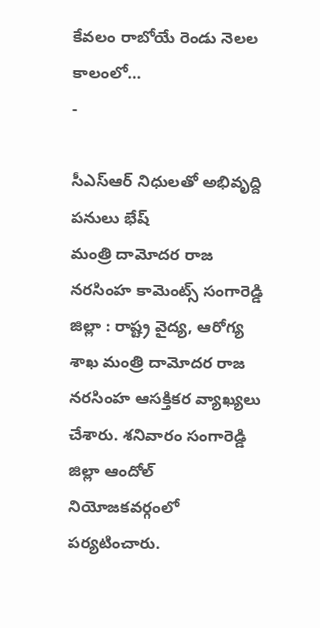కేవలం రాబోయే రెండు నెలల కాలంలో…
-

సీఎస్ఆర్ నిధులతో అభివృద్ది పనులు భేష్
మంత్రి దామోదర రాజ నరసింహ కామెంట్స్ సంగారెడ్డి జిల్లా : రాష్ట్ర వైద్య, ఆరోగ్య శాఖ మంత్రి దామోదర రాజ నరసింహ ఆసక్తికర వ్యాఖ్యలు చేశారు. శనివారం సంగారెడ్డి జిల్లా ఆందోల్ నియోజకవర్గంలో పర్యటించారు.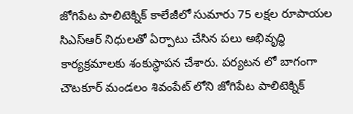జోగిపేట పాలిటెక్నిక్ కాలేజీలో సుమారు 75 లక్షల రూపాయల సిఎస్ఆర్ నిధులతో ఏర్పాటు చేసిన పలు అభివృద్ధి కార్యక్రమాలకు శంకుస్థాపన చేశారు. పర్యటన లో బాగంగా చౌటకూర్ మండలం శివంపేట్ లోని జోగిపేట పాలిటెక్నిక్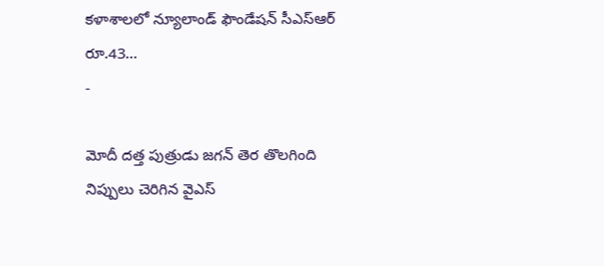కళాశాలలో న్యూలాండ్ ఫౌండేషన్ సీఎస్ఆర్ రూ.43…
-

మోదీ దత్త పుత్రుడు జగన్ తెర తొలగింది
నిప్పులు చెరిగిన వైఎస్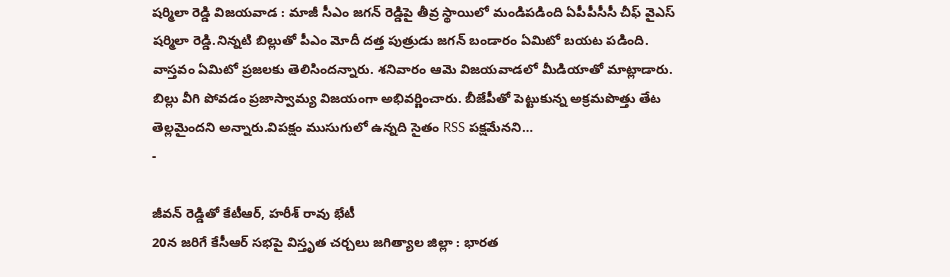షర్మిలా రెడ్డి విజయవాడ : మాజీ సీఎం జగన్ రెడ్డిపై తీవ్ర స్థాయిలో మండిపడింది ఏపీపీసీసీ చీఫ్ వైఎస్ షర్మిలా రెడ్డి.నిన్నటి బిల్లుతో పీఎం మోదీ దత్త పుత్రుడు జగన్ బండారం ఏమిటో బయట పడింది. వాస్తవం ఏమిటో ప్రజలకు తెలిసిందన్నారు. శనివారం ఆమె విజయవాడలో మీడియాతో మాట్లాడారు. బిల్లు వీగి పోవడం ప్రజాస్వామ్య విజయంగా అభివర్ణించారు. బీజేపీతో పెట్టుకున్న అక్రమపొత్తు తేట తెల్లమైందని అన్నారు.విపక్షం ముసుగులో ఉన్నది సైతం RSS పక్షమేనని…
-

జీవన్ రెడ్డితో కేటీఆర్, హరీశ్ రావు భేటీ
20న జరిగే కేసీఆర్ సభపై విస్తృత చర్చలు జగిత్యాల జిల్లా : భారత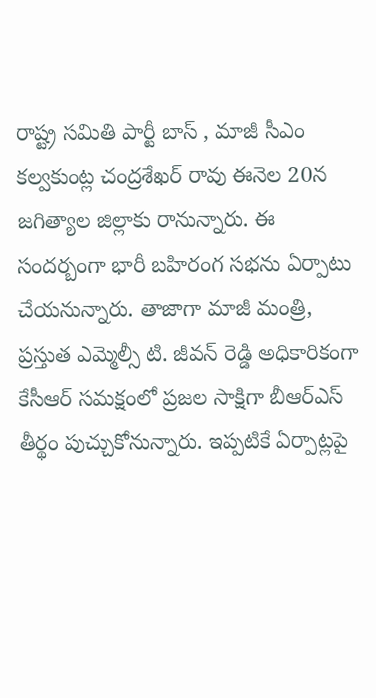రాష్ట్ర సమితి పార్టీ బాస్ , మాజీ సీఎం కల్వకుంట్ల చంద్రశేఖర్ రావు ఈనెల 20న జగిత్యాల జిల్లాకు రానున్నారు. ఈ సందర్బంగా భారీ బహిరంగ సభను ఏర్పాటు చేయనున్నారు. తాజాగా మాజీ మంత్రి, ప్రస్తుత ఎమ్మెల్సీ టి. జీవన్ రెడ్డి అధికారికంగా కేసీఆర్ సమక్షంలో ప్రజల సాక్షిగా బీఆర్ఎస్ తీర్థం పుచ్చుకోనున్నారు. ఇప్పటికే ఏర్పాట్లపై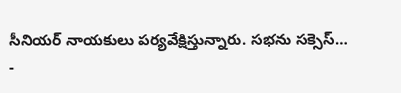సీనియర్ నాయకులు పర్యవేక్షిస్తున్నారు. సభను సక్సెస్…
-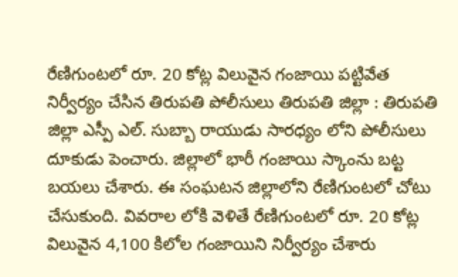రేణిగుంటలో రూ. 20 కోట్ల విలువైన గంజాయి పట్టివేత
నిర్వీర్యం చేసిన తిరుపతి పోలీసులు తిరుపతి జిల్లా : తిరుపతి జిల్లా ఎస్పీ ఎల్. సుబ్బా రాయుడు సారధ్యం లోని పోలీసులు దూకుడు పెంచారు. జిల్లాలో భారీ గంజాయి స్కాంను బట్ట బయలు చేశారు. ఈ సంఘటన జిల్లాలోని రేణిగుంటలో చోటు చేసుకుంది. వివరాల లోకి వెళితే రేణిగుంటలో రూ. 20 కోట్ల విలువైన 4,100 కిలోల గంజాయిని నిర్వీర్యం చేశారు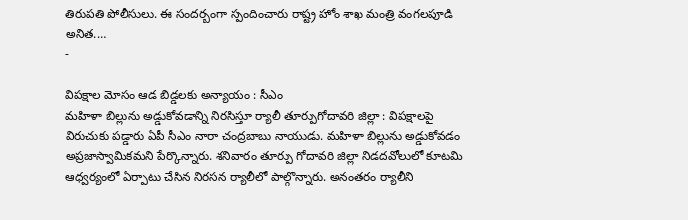తిరుపతి పోలీసులు. ఈ సందర్బంగా స్పందించారు రాష్ట్ర హోం శాఖ మంత్రి వంగలపూడి అనిత.…
-

విపక్షాల మోసం ఆడ బిడ్డలకు అన్యాయం : సీఎం
మహిళా బిల్లును అడ్డుకోవడాన్ని నిరసిస్తూ ర్యాలీ తూర్పుగోదావరి జిల్లా : విపక్షాలపై విరుచుకు పడ్డారు ఏపీ సీఎం నారా చంద్రబాబు నాయుడు. మహిళా బిల్లును అడ్డుకోవడం అప్రజాస్వామికమని పేర్కొన్నారు. శనివారం తూర్పు గోదావరి జిల్లా నిడదవోలులో కూటమి ఆధ్వర్యంలో ఏర్పాటు చేసిన నిరసన ర్యాలీలో పాల్గొన్నారు. అనంతరం ర్యాలీని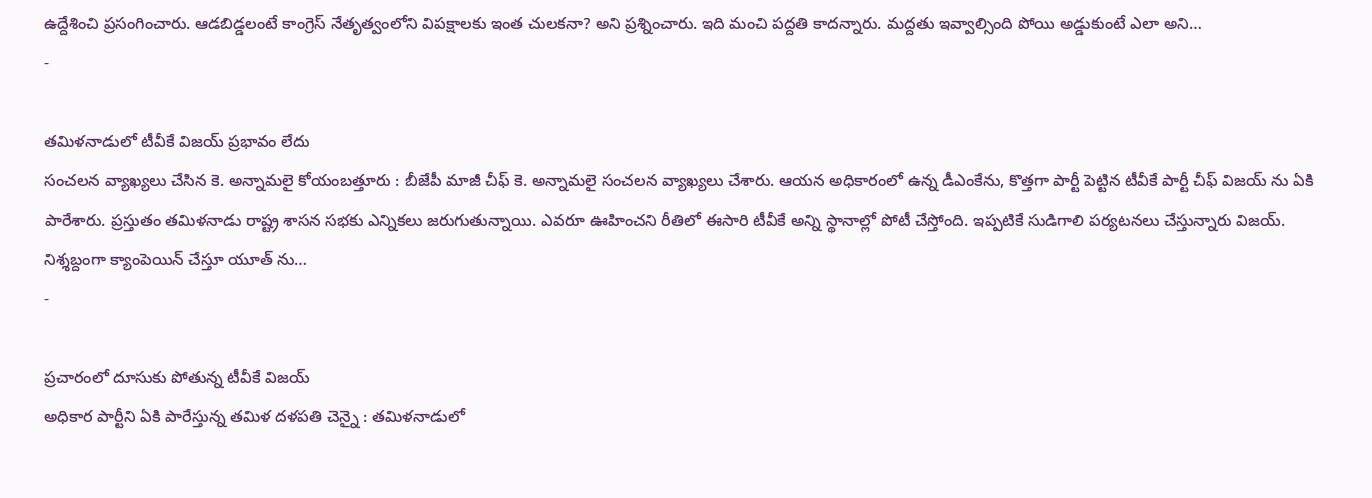ఉద్దేశించి ప్రసంగించారు. ఆడబిడ్డలంటే కాంగ్రెస్ నేతృత్వంలోని విపక్షాలకు ఇంత చులకనా? అని ప్రశ్నించారు. ఇది మంచి పద్దతి కాదన్నారు. మద్దతు ఇవ్వాల్సింది పోయి అడ్డుకుంటే ఎలా అని…
-

తమిళనాడులో టీవీకే విజయ్ ప్రభావం లేదు
సంచలన వ్యాఖ్యలు చేసిన కె. అన్నామలై కోయంబత్తూరు : బీజేపీ మాజీ చీఫ్ కె. అన్నామలై సంచలన వ్యాఖ్యలు చేశారు. ఆయన అధికారంలో ఉన్న డీఎంకేను, కొత్తగా పార్టీ పెట్టిన టీవీకే పార్టీ చీఫ్ విజయ్ ను ఏకి పారేశారు. ప్రస్తుతం తమిళనాడు రాష్ట్ర శాసన సభకు ఎన్నికలు జరుగుతున్నాయి. ఎవరూ ఊహించని రీతిలో ఈసారి టీవీకే అన్ని స్థానాల్లో పోటీ చేస్తోంది. ఇప్పటికే సుడిగాలి పర్యటనలు చేస్తున్నారు విజయ్. నిశ్శబ్దంగా క్యాంపెయిన్ చేస్తూ యూత్ ను…
-

ప్రచారంలో దూసుకు పోతున్న టీవీకే విజయ్
అధికార పార్టీని ఏకి పారేస్తున్న తమిళ దళపతి చెన్నై : తమిళనాడులో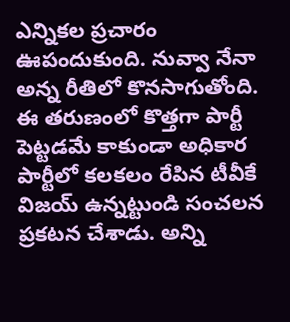ఎన్నికల ప్రచారం ఊపందుకుంది. నువ్వా నేనా అన్న రీతిలో కొనసాగుతోంది. ఈ తరుణంలో కొత్తగా పార్టీ పెట్టడమే కాకుండా అధికార పార్టీలో కలకలం రేపిన టీవీకే విజయ్ ఉన్నట్టుండి సంచలన ప్రకటన చేశాడు. అన్ని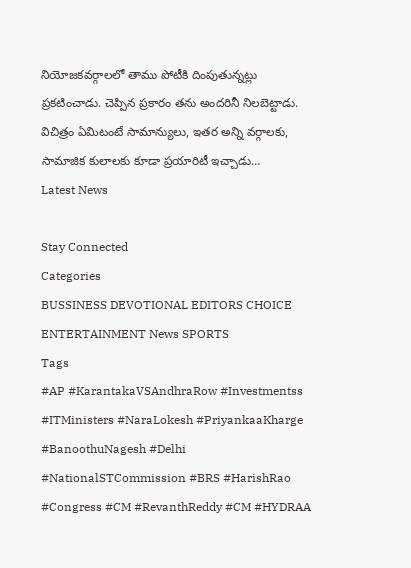నియోజకవర్గాలలో తాము పోటీకి దింపుతున్నట్లు ప్రకటించాడు. చెప్పిన ప్రకారం తను అందరినీ నిలబెట్టాడు. విచిత్రం ఏమిటంటే సామాన్యులు, ఇతర అన్ని వర్గాలకు, సామాజిక కులాలకు కూడా ప్రయారిటీ ఇచ్చాడు…
Latest News

Stay Connected
Categories
BUSSINESS DEVOTIONAL EDITORS CHOICE ENTERTAINMENT News SPORTS
Tags
#AP #KarantakaVSAndhraRow #Investmentss #ITMinisters #NaraLokesh #PriyankaaKharge #BanoothuNagesh #Delhi #NationalSTCommission #BRS #HarishRao #Congress #CM #RevanthReddy #CM #HYDRAA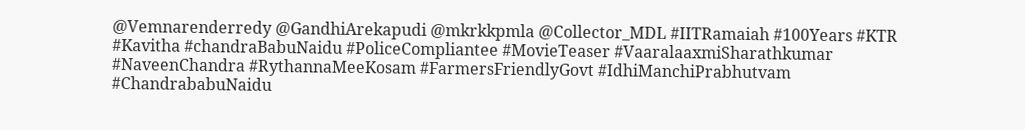@Vemnarenderredy @GandhiArekapudi @mkrkkpmla @Collector_MDL #IITRamaiah #100Years #KTR #Kavitha #chandraBabuNaidu #PoliceCompliantee #MovieTeaser #VaaralaaxmiSharathkumar #NaveenChandra #RythannaMeeKosam #FarmersFriendlyGovt #IdhiManchiPrabhutvam #ChandrababuNaidu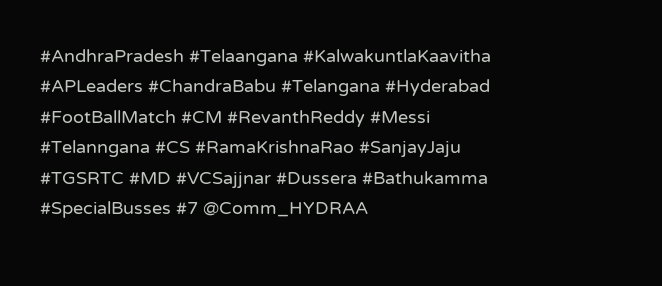#AndhraPradesh #Telaangana #KalwakuntlaKaavitha #APLeaders #ChandraBabu #Telangana #Hyderabad #FootBallMatch #CM #RevanthReddy #Messi #Telanngana #CS #RamaKrishnaRao #SanjayJaju #TGSRTC #MD #VCSajjnar #Dussera #Bathukamma #SpecialBusses #7 @Comm_HYDRAA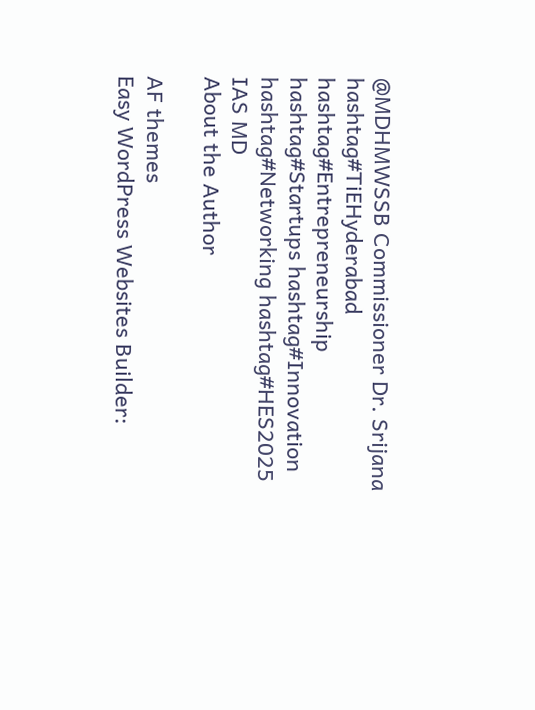@MDHMWSSB Commissioner Dr. Srijana hashtag#TiEHyderabad hashtag#Entrepreneurship hashtag#Startups hashtag#Innovation hashtag#Networking hashtag#HES2025 IAS MD
About the Author

AF themes
Easy WordPress Websites Builder: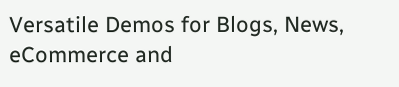Versatile Demos for Blogs, News, eCommerce and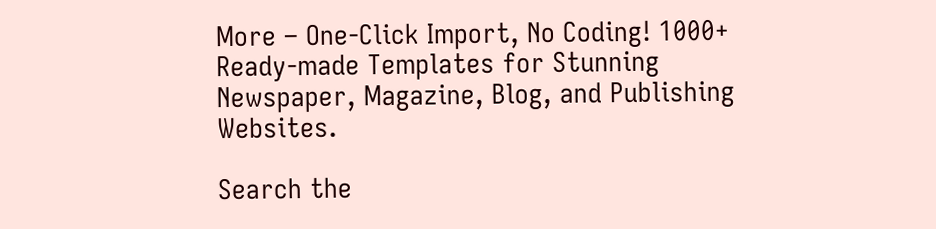More – One-Click Import, No Coding! 1000+ Ready-made Templates for Stunning Newspaper, Magazine, Blog, and Publishing Websites.

Search the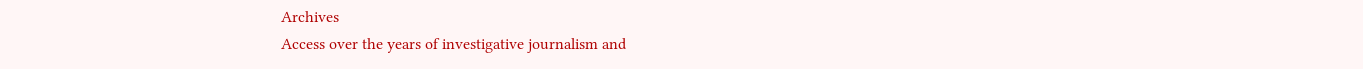Archives
Access over the years of investigative journalism and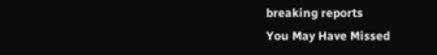breaking reports
You May Have Missed